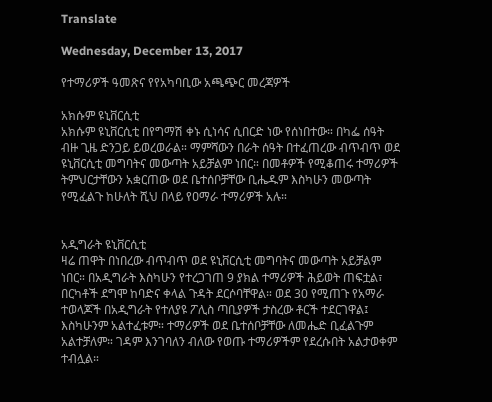Translate

Wednesday, December 13, 2017

የተማሪዎች ዓመጽና የየአካባቢው አጫጭር መረጃዎች

አክሱም ዩኒቨርሲቲ
አክሱም ዩኒቨርሲቲ በየግማሽ ቀኑ ሲነሳና ሲበርድ ነው የሰነበተው። በካፌ ሰዓት ብዙ ጊዜ ድንጋይ ይወረወራል። ማምሻውን በራት ሰዓት በተፈጠረው ብጥብጥ ወደ ዩኒቨርሲቲ መግባትና መውጣት አይቻልም ነበር። በመቶዎች የሚቆጠሩ ተማሪዎች ትምህርታቸውን አቋርጠው ወደ ቤተሰቦቻቸው ቢሔዱም እስካሁን መውጣት የሚፈልጉ ከሁለት ሺህ በላይ የዐማራ ተማሪዎች አሉ።


አዲግራት ዩኒቨርሲቲ
ዛሬ ጠዋት በነበረው ብጥብጥ ወደ ዩኒቨርሲቲ መግባትና መውጣት አይቻልም ነበር። በአዲግራት እስካሁን የተረጋገጠ 9 ያክል ተማሪዎች ሕይወት ጠፍቷል፣ በርካቶች ደግሞ ከባድና ቀላል ጉዳት ደርሶባቸዋል። ወደ 30 የሚጠጉ የአማራ ተወላጆች በአዲግራት የተለያዩ ፖሊስ ጣቢያዎች ታስረው ቶርች ተደርገዋል፤ እስካሁንም አልተፈቱም። ተማሪዎች ወደ ቤተሰቦቻቸው ለመሔድ ቢፈልጉም አልተቻለም። ገዳም እንገባለን ብለው የወጡ ተማሪዎችም የደረሱበት አልታወቀም ተብሏል።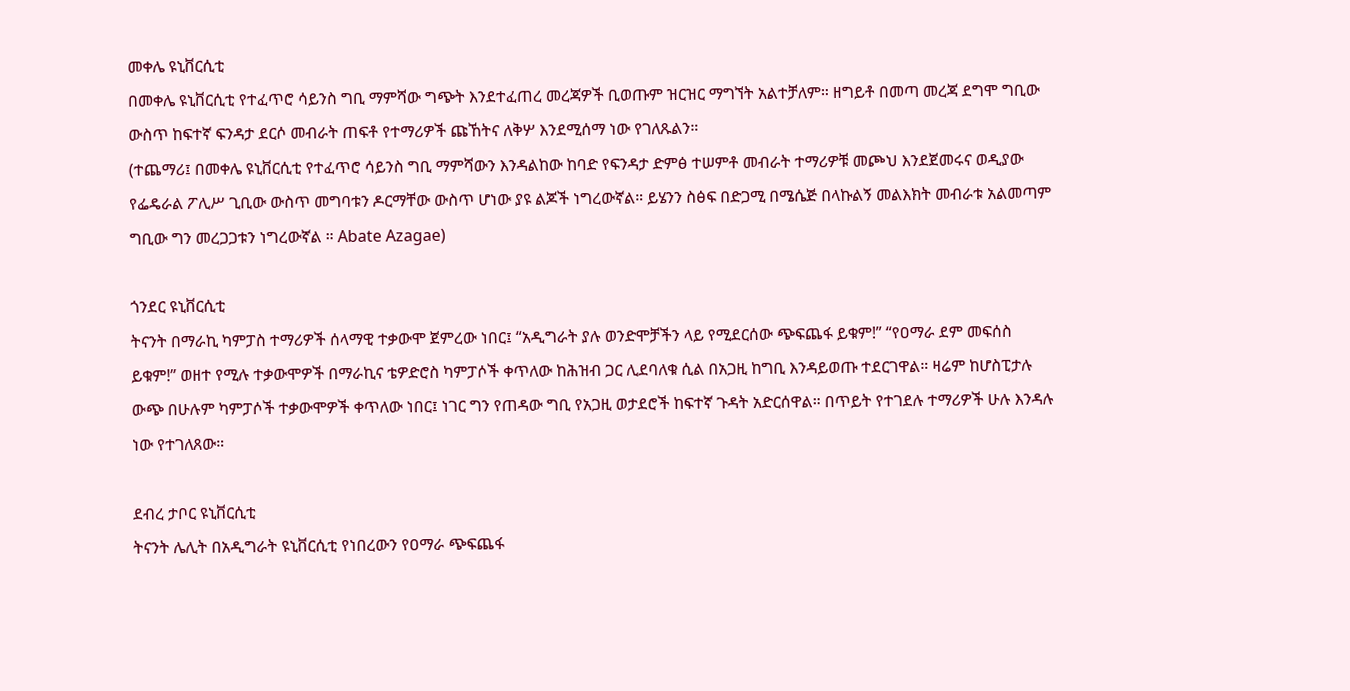መቀሌ ዩኒቨርሲቲ
በመቀሌ ዩኒቨርሲቲ የተፈጥሮ ሳይንስ ግቢ ማምሻው ግጭት እንደተፈጠረ መረጃዎች ቢወጡም ዝርዝር ማግኘት አልተቻለም። ዘግይቶ በመጣ መረጃ ደግሞ ግቢው ውስጥ ከፍተኛ ፍንዳታ ደርሶ መብራት ጠፍቶ የተማሪዎች ጩኸትና ለቅሦ እንደሚሰማ ነው የገለጹልን።
(ተጨማሪ፤ በመቀሌ ዩኒቨርሲቲ የተፈጥሮ ሳይንስ ግቢ ማምሻውን እንዳልከው ከባድ የፍንዳታ ድምፅ ተሠምቶ መብራት ተማሪዎቹ መጮህ እንደጀመሩና ወዲያው የፌዴራል ፖሊሥ ጊቢው ውስጥ መግባቱን ዶርማቸው ውስጥ ሆነው ያዩ ልጆች ነግረውኛል። ይሄንን ስፅፍ በድጋሚ በሜሴጅ በላኩልኝ መልእክት መብራቱ አልመጣም ግቢው ግን መረጋጋቱን ነግረውኛል ። Abate Azagae)

ጎንደር ዩኒቨርሲቲ
ትናንት በማራኪ ካምፓስ ተማሪዎች ሰላማዊ ተቃውሞ ጀምረው ነበር፤ “አዲግራት ያሉ ወንድሞቻችን ላይ የሚደርሰው ጭፍጨፋ ይቁም!” “የዐማራ ደም መፍሰስ ይቁም!” ወዘተ የሚሉ ተቃውሞዎች በማራኪና ቴዎድሮስ ካምፓሶች ቀጥለው ከሕዝብ ጋር ሊደባለቁ ሲል በአጋዚ ከግቢ እንዳይወጡ ተደርገዋል። ዛሬም ከሆስፒታሉ ውጭ በሁሉም ካምፓሶች ተቃውሞዎች ቀጥለው ነበር፤ ነገር ግን የጠዳው ግቢ የአጋዚ ወታደሮች ከፍተኛ ጉዳት አድርሰዋል። በጥይት የተገደሉ ተማሪዎች ሁሉ እንዳሉ ነው የተገለጸው።

ደብረ ታቦር ዩኒቨርሲቲ
ትናንት ሌሊት በአዲግራት ዩኒቨርሲቲ የነበረውን የዐማራ ጭፍጨፋ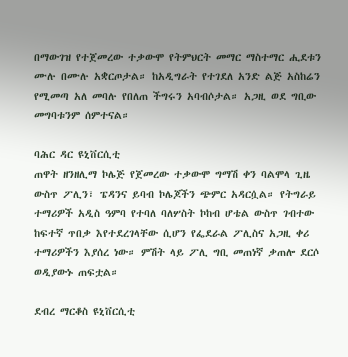በማውገዝ የተጀመረው ተቃውሞ የትምህርት መማር ማስተማር ሒደቱን ሙሉ በሙሉ አቋርጦታል። ከአዲግራት የተገደለ አንድ ልጅ አስከሬን የሚመጣ አለ መባሉ የበለጠ ችግሩን አባብሶታል። አጋዚ ወደ ግቢው መግባቱንም ሰምተናል።

ባሕር ዳር ዩኒቨርሲቲ
ጠዋት ዘንዘሊማ ኮሌጅ የጀመረው ተቃውሞ ግማሽ ቀን ባልሞላ ጊዜ ውስጥ ፖሊን፣ ፔዳንና ይባብ ኮሌጆችን ጭምር አዳርሷል። የትግራይ ተማሪዎች አዲስ ዓምባ የተባለ ባለሦስት ኮከብ ሆቴል ውስጥ ገብተው ከፍተኛ ጥበቃ እየተደረገላቸው ሲሆን የፌደራል ፖሊስና አጋዚ ቀሪ ተማሪዎችን እያሰረ ነው። ምሽት ላይ ፖሊ ግቢ መጠነኛ ቃጠሎ ደርሶ ወዲያውኑ ጠፍቷል።

ደብረ ማርቆስ ዩኒቨርሲቲ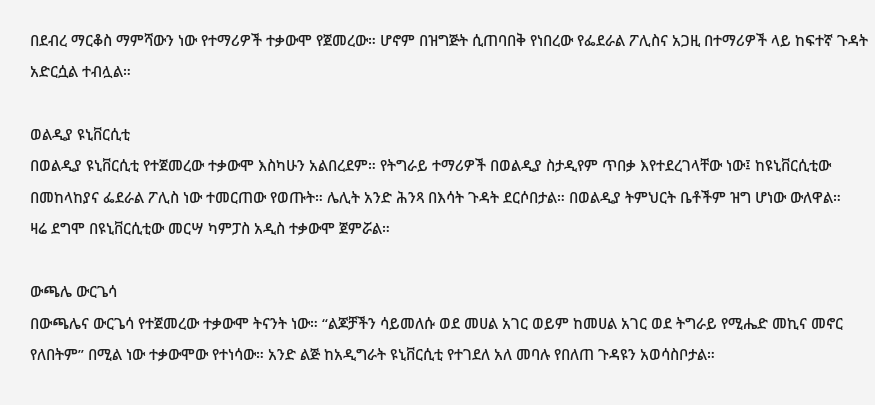በደብረ ማርቆስ ማምሻውን ነው የተማሪዎች ተቃውሞ የጀመረው። ሆኖም በዝግጅት ሲጠባበቅ የነበረው የፌደራል ፖሊስና አጋዚ በተማሪዎች ላይ ከፍተኛ ጉዳት አድርሷል ተብሏል።

ወልዲያ ዩኒቨርሲቲ
በወልዲያ ዩኒቨርሲቲ የተጀመረው ተቃውሞ እስካሁን አልበረደም። የትግራይ ተማሪዎች በወልዲያ ስታዲየም ጥበቃ እየተደረገላቸው ነው፤ ከዩኒቨርሲቲው በመከላከያና ፌደራል ፖሊስ ነው ተመርጠው የወጡት። ሌሊት አንድ ሕንጻ በእሳት ጉዳት ደርሶበታል። በወልዲያ ትምህርት ቤቶችም ዝግ ሆነው ውለዋል።
ዛሬ ደግሞ በዩኒቨርሲቲው መርሣ ካምፓስ አዲስ ተቃውሞ ጀምሯል።

ውጫሌ ውርጌሳ
በውጫሌና ውርጌሳ የተጀመረው ተቃውሞ ትናንት ነው። “ልጆቻችን ሳይመለሱ ወደ መሀል አገር ወይም ከመሀል አገር ወደ ትግራይ የሚሔድ መኪና መኖር የለበትም” በሚል ነው ተቃውሞው የተነሳው። አንድ ልጅ ከአዲግራት ዩኒቨርሲቲ የተገደለ አለ መባሉ የበለጠ ጉዳዩን አወሳስቦታል።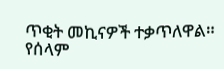ጥቂት መኪናዎች ተቃጥለዋል። የሰላም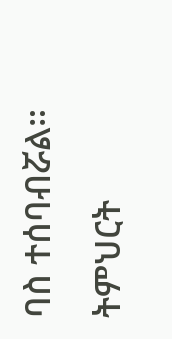ባስ ተሰባብሯል።
ትምህርት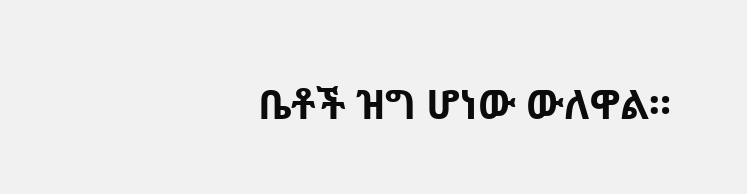ቤቶች ዝግ ሆነው ውለዋል።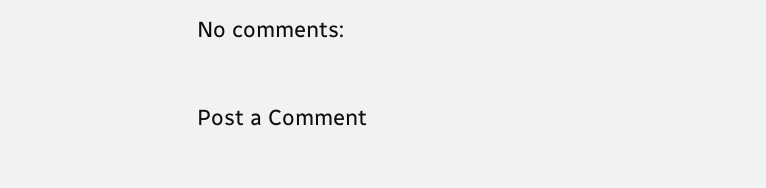No comments:

Post a Comment